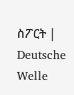ስፖርት | Deutsche Welle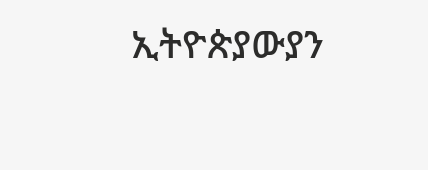ኢትዮጵያውያን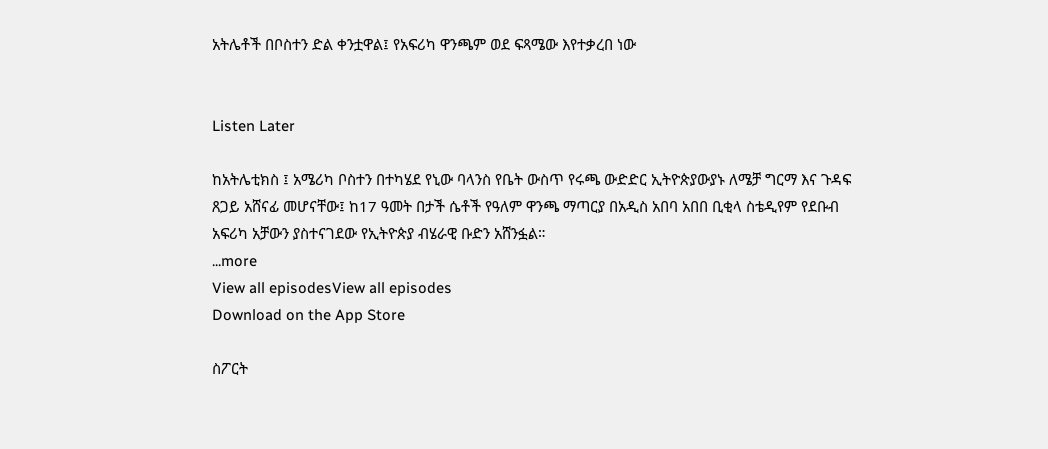አትሌቶች በቦስተን ድል ቀንቷዋል፤ የአፍሪካ ዋንጫም ወደ ፍጻሜው እየተቃረበ ነው


Listen Later

ከአትሌቲክስ ፤ አሜሪካ ቦስተን በተካሄደ የኒው ባላንስ የቤት ውስጥ የሩጫ ውድድር ኢትዮጵያውያኑ ለሜቻ ግርማ እና ጉዳፍ ጸጋይ አሸናፊ መሆናቸው፤ ከ17 ዓመት በታች ሴቶች የዓለም ዋንጫ ማጣርያ በአዲስ አበባ አበበ ቢቂላ ስቴዲየም የደቡብ አፍሪካ አቻውን ያስተናገደው የኢትዮጵያ ብሄራዊ ቡድን አሸንፏል።
...more
View all episodesView all episodes
Download on the App Store

ስፖርት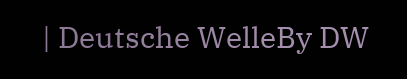| Deutsche WelleBy DW